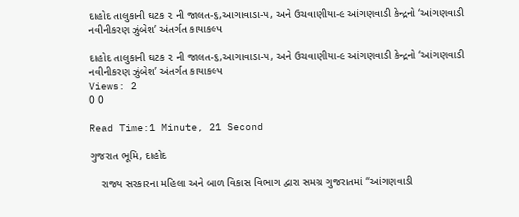દાહોદ તાલુકાની ઘટક ૨ ની જાલત-૬,આગાવાડા-૫, અને ઉચવાણીયા-૯ આંગણવાડી કેન્દ્રનો ‘આંગણવાડી નવીનીકરણ ઝુંબેશ’ અંતર્ગત કાયાકલ્પ

દાહોદ તાલુકાની ઘટક ૨ ની જાલત-૬,આગાવાડા-૫, અને ઉચવાણીયા-૯ આંગણવાડી કેન્દ્રનો ‘આંગણવાડી નવીનીકરણ ઝુંબેશ’ અંતર્ગત કાયાકલ્પ
Views: 2
0 0

Read Time:1 Minute, 21 Second

ગુજરાત ભૂમિ, દાહોદ

    રાજ્ય સરકારના મહિલા અને બાળ વિકાસ વિભાગ દ્વારા સમગ્ર ગુજરાતમાં “આંગણવાડી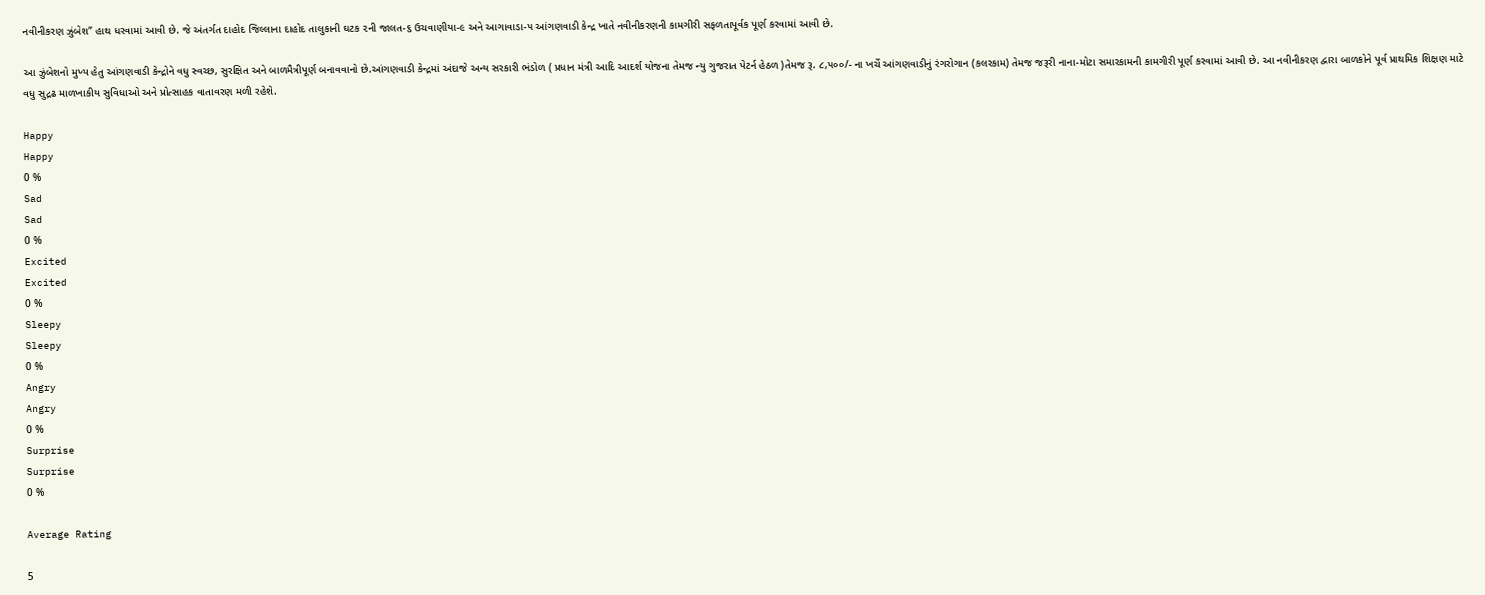નવીનીકરણ ઝુંબેશ” હાથ ધરવામાં આવી છે. જે અંતર્ગત દાહોદ જિલ્લાના દાહોદ તાલુકાની ઘટક ૨ની જાલત-૬ ઉચવાણીયા-૯ અને આગાવાડા-૫ આંગણવાડી કેન્દ્ર ખાતે નવીનીકરણની કામગીરી સફળતાપૂર્વક પૂર્ણ કરવામાં આવી છે.

આ ઝુંબેશનો મુખ્ય હેતુ આંગણવાડી કેન્દ્રોને વધુ સ્વચ્છ, સુરક્ષિત અને બાળમૈત્રીપૂર્ણ બનાવવાનો છે.આંગણવાડી કેન્દ્રમાં અંદાજે અન્ય સરકારી ભંડોળ ( પ્રધાન મંત્રી આદિ આદર્શ યોજના તેમજ ન્યુ ગુજરાત પેટર્ન હેઠળ )તેમજ રૂ. ૮,૫૦૦/- ના ખર્ચે આંગણવાડીનું રંગરોગાન (કલરકામ) તેમજ જરૂરી નાના-મોટા સમારકામની કામગીરી પૂર્ણ કરવામાં આવી છે. આ નવીનીકરણ દ્વારા બાળકોને પૂર્વ પ્રાથમિક શિક્ષણ માટે વધુ સુદ્રઢ માળખાકીય સુવિધાઓ અને પ્રોત્સાહક વાતાવરણ મળી રહેશે.

Happy
Happy
0 %
Sad
Sad
0 %
Excited
Excited
0 %
Sleepy
Sleepy
0 %
Angry
Angry
0 %
Surprise
Surprise
0 %

Average Rating

5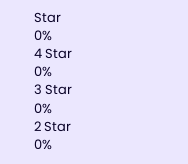Star
0%
4 Star
0%
3 Star
0%
2 Star
0%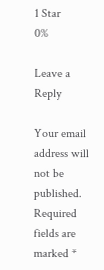1 Star
0%

Leave a Reply

Your email address will not be published. Required fields are marked *